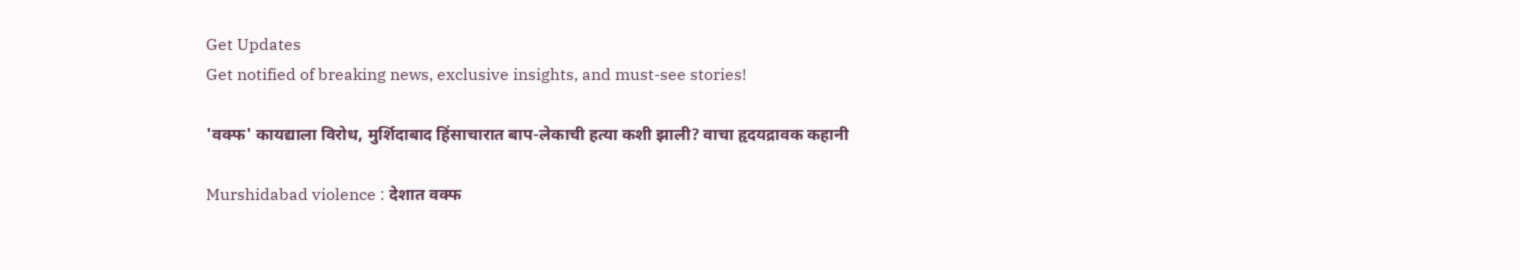Get Updates
Get notified of breaking news, exclusive insights, and must-see stories!

'वक्फ' कायद्याला विरोध, मुर्शिदाबाद हिंसाचारात बाप-लेकाची हत्या कशी झाली? वाचा हृदयद्रावक कहानी

Murshidabad violence : देशात वक्फ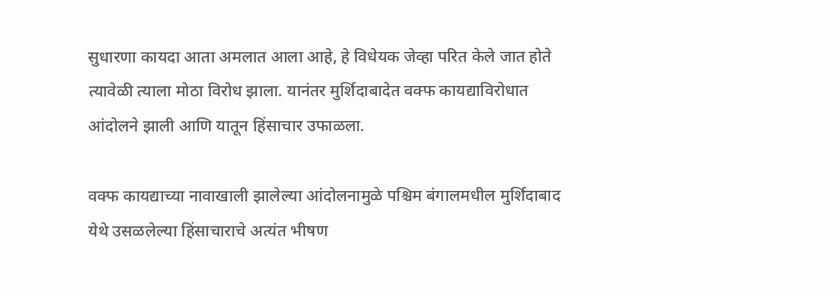सुधारणा कायदा आता अमलात आला आहे, हे विधेयक जेव्हा परित केले जात होते त्यावेळी त्याला मोठा विरोध झाला. यानंतर मुर्शिदाबादेत वक्फ कायद्याविरोधात आंदोलने झाली आणि यातून हिंसाचार उफाळला.

वक्फ कायद्याच्या नावाखाली झालेल्या आंदोलनामुळे पश्चिम बंगालमधील मुर्शिदाबाद येथे उसळलेल्या हिंसाचाराचे अत्यंत भीषण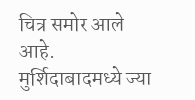चित्र समोर आले आहे. मुर्शिदाबादमध्ये ज्या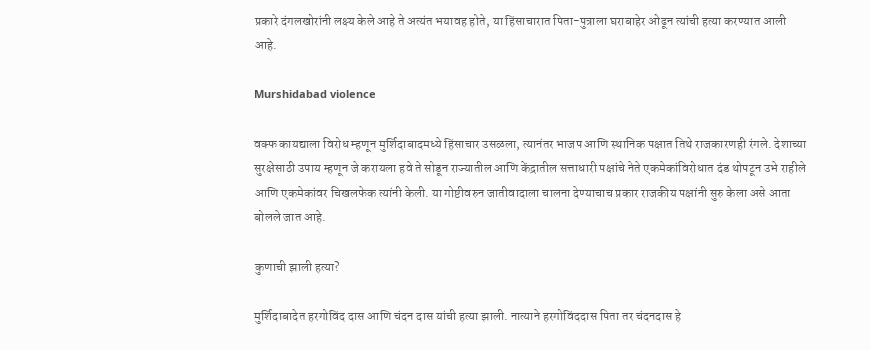प्रकारे दंगलखोरांनी लक्ष्य केले आहे ते अत्यंत भयावह होते, या हिंसाचारात पिता-पुत्राला घराबाहेर ओढून त्यांची हत्या करण्यात आली आहे.

Murshidabad violence

वक्फ कायद्याला विरोध म्हणून मुर्शिदाबादमध्ये हिंसाचार उसळला, त्यानंतर भाजप आणि स्थानिक पक्षात तिथे राजकारणही रंगले. देशाच्या सुरक्षेसाठी उपाय म्हणून जे करायला हवे ते सोडून राज्यातील आणि केंद्रातील सत्ताधारी पक्षांचे नेते एकमेकांविरोधात दंड थोपटून उभे राहीले आणि एकमेकांवर चिखलफेक त्यांनी केली. या गोष्टीवरुन जातीवादाला चालना देण्याचाच प्रकार राजकीय पक्षांनी सुरु केला असे आता बोलले जात आहे.

कुणाची झाली हत्या?

मुर्शिदाबादेत हरगोविंद दास आणि चंदन दास यांची हत्या झाली. नात्याने हरगोविंददास पिता तर चंदनदास हे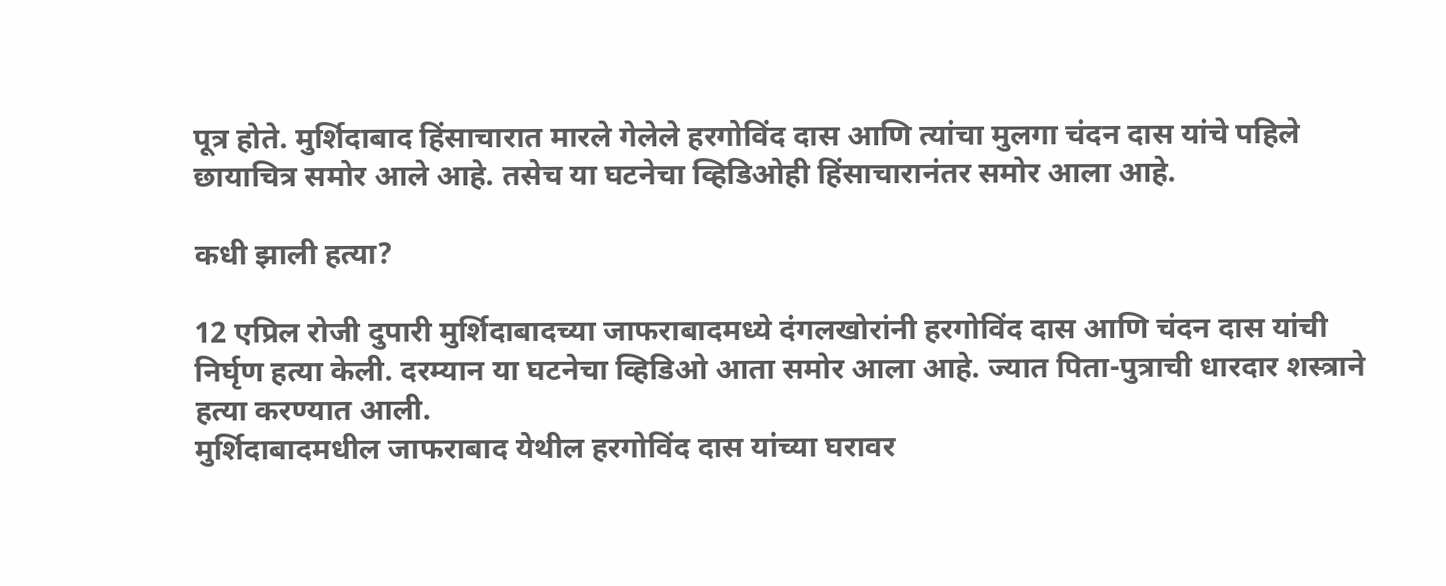पूत्र होते. मुर्शिदाबाद हिंसाचारात मारले गेलेले हरगोविंद दास आणि त्यांचा मुलगा चंदन दास यांचे पहिले छायाचित्र समोर आले आहे. तसेच या घटनेचा व्हिडिओही हिंसाचारानंतर समोर आला आहे.

कधी झाली हत्या?

12 एप्रिल रोजी दुपारी मुर्शिदाबादच्या जाफराबादमध्ये दंगलखोरांनी हरगोविंद दास आणि चंदन दास यांची निर्घृण हत्या केली. दरम्यान या घटनेचा व्हिडिओ आता समोर आला आहे. ज्यात पिता-पुत्राची धारदार शस्त्राने हत्या करण्यात आली.
मुर्शिदाबादमधील जाफराबाद येथील हरगोविंद दास यांच्या घरावर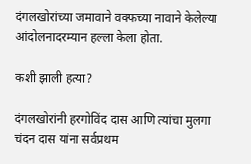दंगलखोरांच्या जमावाने वक्फच्या नावाने केलेल्या आंदोलनादरम्यान हल्ला केला होता.

कशी झाली हत्या?

दंगलखोरांनी हरगोविंद दास आणि त्यांचा मुलगा चंदन दास यांना सर्वप्रथम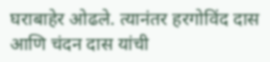घराबाहेर ओढले. त्यानंतर हरगोविंद दास आणि चंदन दास यांची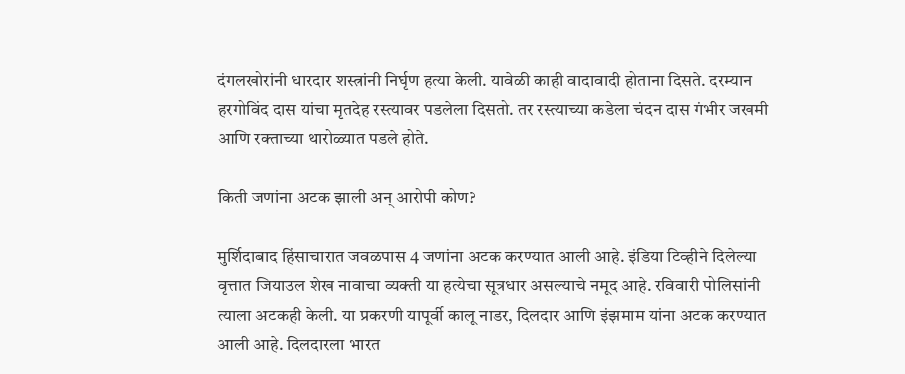दंगलखोरांनी धारदार शस्त्रांनी निर्घृण हत्या केली. यावेळी काही वादावादी होताना दिसते. दरम्यान
हरगोविंद दास यांचा मृतदेह रस्त्यावर पडलेला दिसतो. तर रस्त्याच्या कडेला चंदन दास गंभीर जखमी आणि रक्ताच्या थारोळ्यात पडले होते.

किती जणांना अटक झाली अन् आरोपी कोण?

मुर्शिदाबाद हिंसाचारात जवळपास 4 जणांना अटक करण्यात आली आहे. इंडिया टिव्हीने दिलेल्या वृत्तात जियाउल शेख नावाचा व्यक्ती या हत्येचा सूत्रधार असल्याचे नमूद आहे. रविवारी पोलिसांनी त्याला अटकही केली. या प्रकरणी यापूर्वी कालू नाडर, दिलदार आणि इंझमाम यांना अटक करण्यात आली आहे. दिलदारला भारत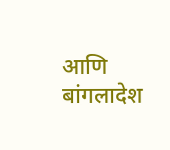आणि बांगलादेश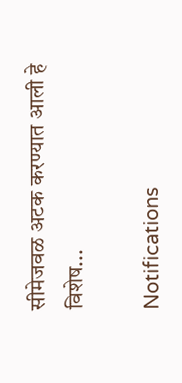सीमेजवळ अटक करण्यात आली हे विशेष...

Notifications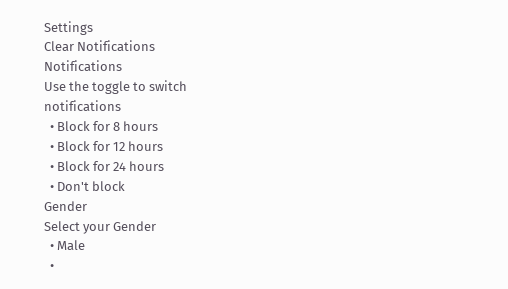Settings
Clear Notifications
Notifications
Use the toggle to switch notifications
  • Block for 8 hours
  • Block for 12 hours
  • Block for 24 hours
  • Don't block
Gender
Select your Gender
  • Male
  •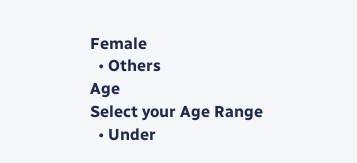Female
  • Others
Age
Select your Age Range
  • Under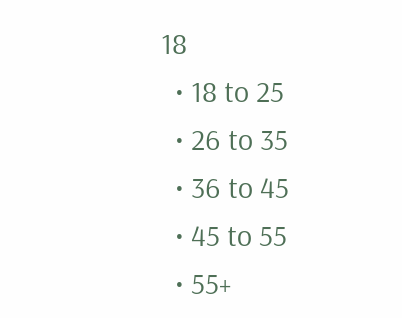18
  • 18 to 25
  • 26 to 35
  • 36 to 45
  • 45 to 55
  • 55+